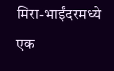मिरा-भाईंदरमध्ये एक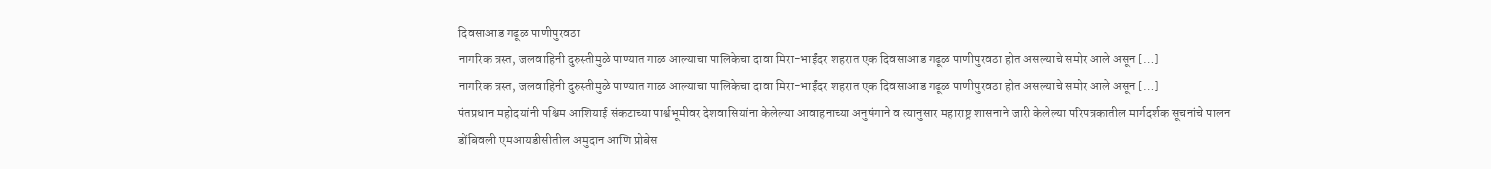दिवसाआड गढूळ पाणीपुरवठा
नागरिक त्रस्त, जलवाहिनी दुरुस्तीमुळे पाण्यात गाळ आल्याचा पालिकेचा दावा मिरा-भाईंदर शहरात एक दिवसाआड गढूळ पाणीपुरवठा होत असल्याचे समोर आले असून […]
नागरिक त्रस्त, जलवाहिनी दुरुस्तीमुळे पाण्यात गाळ आल्याचा पालिकेचा दावा मिरा-भाईंदर शहरात एक दिवसाआड गढूळ पाणीपुरवठा होत असल्याचे समोर आले असून […]
पंतप्रधान महोदयांनी पश्चिम आशियाई संकटाच्या पार्श्वभूमीवर देशवासियांना केलेल्या आवाहनाच्या अनुषंगाने व त्यानुसार महाराष्ट्र शासनाने जारी केलेल्या परिपत्रकातील मार्गदर्शक सूचनांचे पालन
डोंबिवली एमआयडीसीतील अमुदान आणि प्रोबेस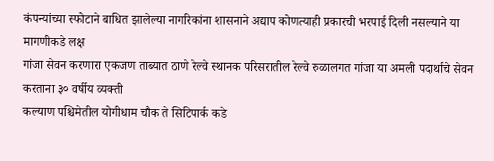कंपन्यांच्या स्फोटाने बाधित झालेल्या नागरिकांना शासनाने अद्याप कोणत्याही प्रकारची भरपाई दिली नसल्याने या मागणीकडे लक्ष
गांजा सेवन करणारा एकजण ताब्यात ठाणे रेल्वे स्थानक परिसरातील रेल्वे रुळालगत गांजा या अमली पदार्थाचे सेवन करताना ३० वर्षीय व्यक्ती
कल्याण पश्चिमेतील योगीधाम चौक ते सिटिपार्क कडे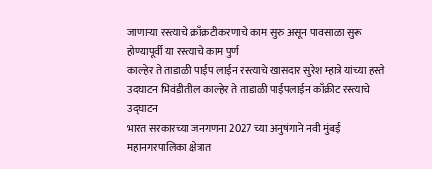जाणाऱ्या रस्त्याचे क्राँक्रटीकरणाचे काम सुरु असून पावसाळा सुरू होण्यापूर्वी या रस्त्याचे काम पुर्ण
काल्हेर ते ताडाळी पाईप लाईन रस्त्याचे खासदार सुरेश म्हात्रे यांच्या हस्ते उदघाटन भिवंडीतील काल्हेर ते ताडाळी पाईपलाईन काँक्रीट रस्त्याचे उद्घाटन
भारत सरकारच्या जनगणना 2027 च्या अनुषंगाने नवी मुंबई महानगरपालिका क्षेत्रात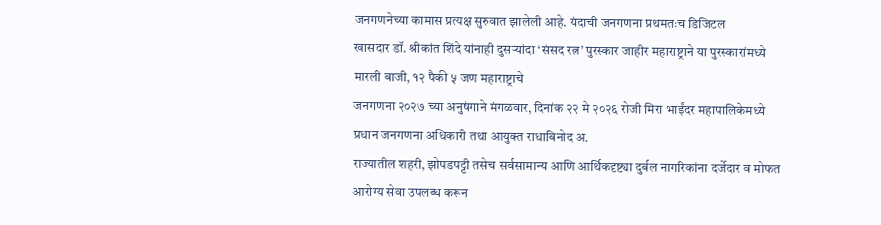जनगणनेच्या कामास प्रत्यक्ष सुरुवात झालेली आहे. यंदाची जनगणना प्रथमतःच डिजिटल
खासदार डॉ. श्रीकांत शिंदे यांनाही दुसऱ्यांदा ‘संसद रत्न’ पुरस्कार जाहीर महाराष्ट्राने या पुरस्कारांमध्ये मारली बाजी, १२ पैकी ५ जण महाराष्ट्राचे
जनगणना २०२७ च्या अनुषंगाने मंगळवार, दिनांक २२ मे २०२६ रोजी मिरा भाईंदर महापालिकेमध्ये प्रधान जनगणना अधिकारी तथा आयुक्त राधाबिनोद अ.
राज्यातील शहरी, झोपडपट्टी तसेच सर्वसामान्य आणि आर्थिकदृष्ट्या दुर्बल नागरिकांना दर्जेदार व मोफत आरोग्य सेवा उपलब्ध करून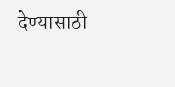देण्यासाठी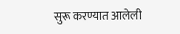सुरू करण्यात आलेली